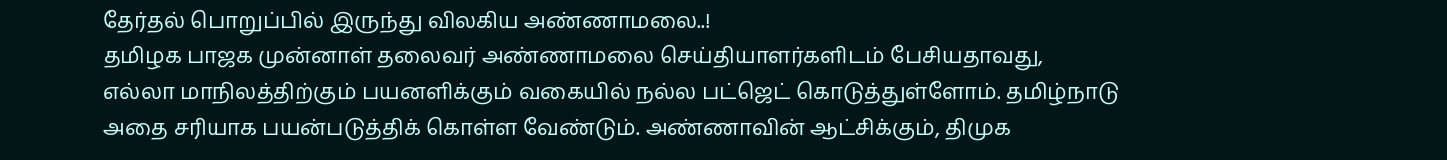தேர்தல் பொறுப்பில் இருந்து விலகிய அண்ணாமலை..!
தமிழக பாஜக முன்னாள் தலைவர் அண்ணாமலை செய்தியாளர்களிடம் பேசியதாவது,
எல்லா மாநிலத்திற்கும் பயனளிக்கும் வகையில் நல்ல பட்ஜெட் கொடுத்துள்ளோம். தமிழ்நாடு அதை சரியாக பயன்படுத்திக் கொள்ள வேண்டும். அண்ணாவின் ஆட்சிக்கும், திமுக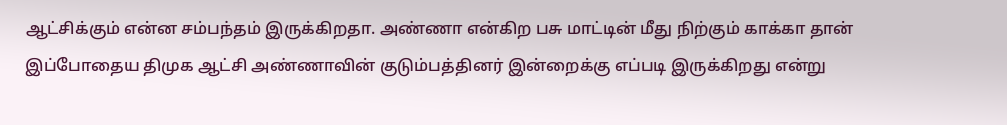ஆட்சிக்கும் என்ன சம்பந்தம் இருக்கிறதா. அண்ணா என்கிற பசு மாட்டின் மீது நிற்கும் காக்கா தான் இப்போதைய திமுக ஆட்சி அண்ணாவின் குடும்பத்தினர் இன்றைக்கு எப்படி இருக்கிறது என்று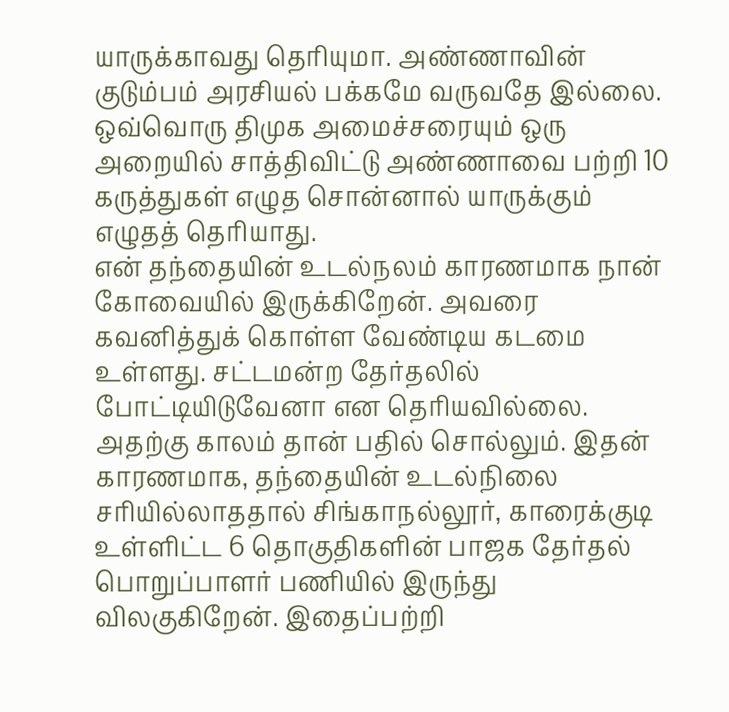யாருக்காவது தெரியுமா. அண்ணாவின் குடும்பம் அரசியல் பக்கமே வருவதே இல்லை.
ஒவ்வொரு திமுக அமைச்சரையும் ஒரு அறையில் சாத்திவிட்டு அண்ணாவை பற்றி 10 கருத்துகள் எழுத சொன்னால் யாருக்கும் எழுதத் தெரியாது.
என் தந்தையின் உடல்நலம் காரணமாக நான் கோவையில் இருக்கிறேன். அவரை கவனித்துக் கொள்ள வேண்டிய கடமை உள்ளது. சட்டமன்ற தேர்தலில் போட்டியிடுவேனா என தெரியவில்லை. அதற்கு காலம் தான் பதில் சொல்லும். இதன் காரணமாக, தந்தையின் உடல்நிலை சரியில்லாததால் சிங்காநல்லூர், காரைக்குடி உள்ளிட்ட 6 தொகுதிகளின் பாஜக தேர்தல் பொறுப்பாளர் பணியில் இருந்து விலகுகிறேன். இதைப்பற்றி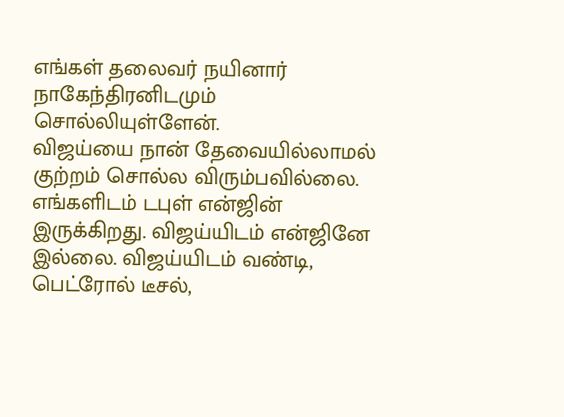எங்கள் தலைவர் நயினார் நாகேந்திரனிடமும் சொல்லியுள்ளேன்.
விஜய்யை நான் தேவையில்லாமல் குற்றம் சொல்ல விரும்பவில்லை. எங்களிடம் டபுள் என்ஜின் இருக்கிறது. விஜய்யிடம் என்ஜினே இல்லை. விஜய்யிடம் வண்டி, பெட்ரோல் டீசல்,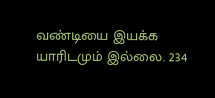வண்டியை இயக்க யாரிடமும் இல்லை. 234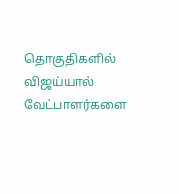தொகுதிகளில் விஜய்யால் வேட்பாளர்களை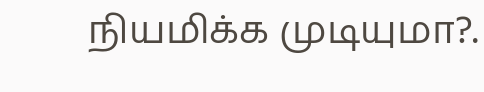நியமிக்க முடியுமா?.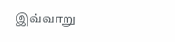இவ்வாறு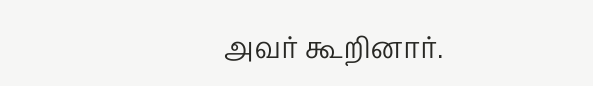அவர் கூறினார்.